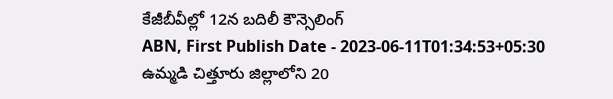కేజీబీవీల్లో 12న బదిలీ కౌన్సెలింగ్
ABN, First Publish Date - 2023-06-11T01:34:53+05:30
ఉమ్మడి చిత్తూరు జిల్లాలోని 20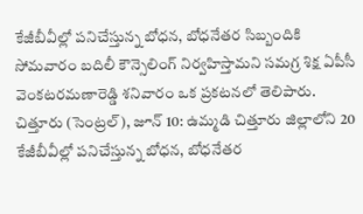కేజీబీవీల్లో పనిచేస్తున్న బోధన, బోధనేతర సిబ్బందికి సోమవారం బదిలీ కౌన్సెలింగ్ నిర్వహిస్తామని సమగ్ర శిక్ష ఏపీసీ వెంకటరమణారెడ్డి శనివారం ఒక ప్రకటనలో తెలిపారు.
చిత్తూరు (సెంట్రల్), జూన్ 10: ఉమ్మడి చిత్తూరు జిల్లాలోని 20 కేజీబీవీల్లో పనిచేస్తున్న బోధన, బోధనేతర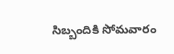సిబ్బందికి సోమవారం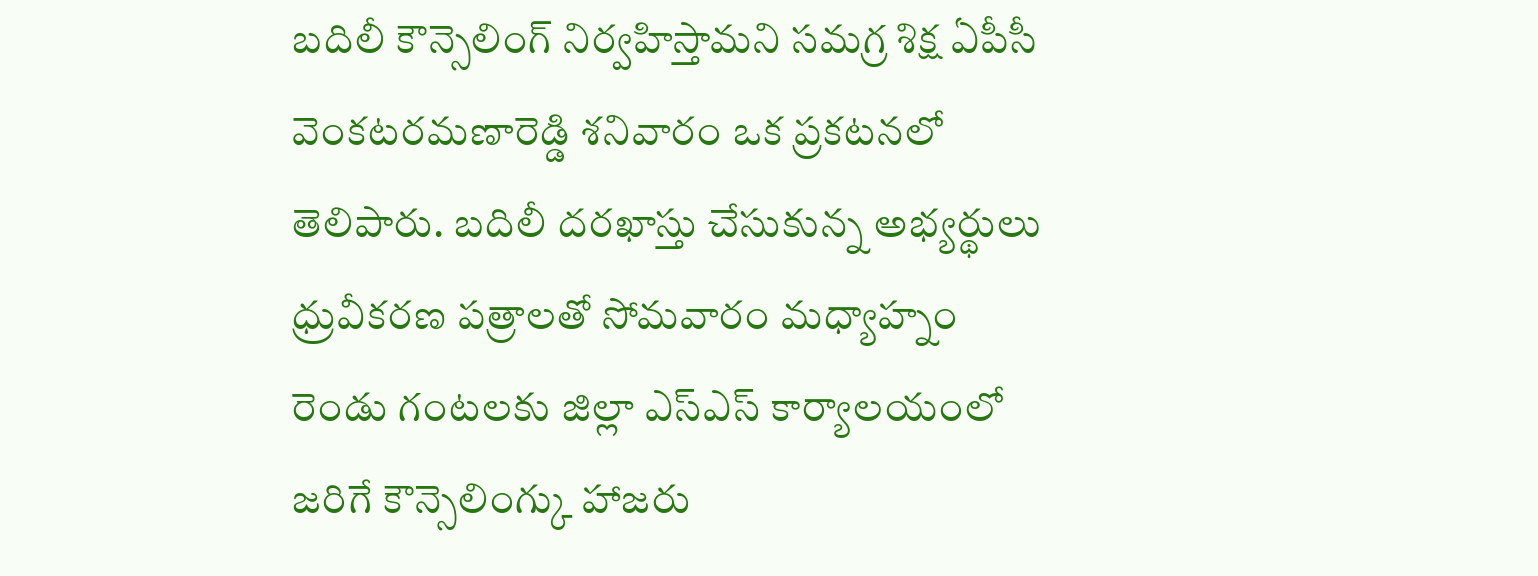బదిలీ కౌన్సెలింగ్ నిర్వహిస్తామని సమగ్ర శిక్ష ఏపీసీ వెంకటరమణారెడ్డి శనివారం ఒక ప్రకటనలో తెలిపారు. బదిలీ దరఖాస్తు చేసుకున్న అభ్యర్థులు ధ్రువీకరణ పత్రాలతో సోమవారం మధ్యాహ్నం రెండు గంటలకు జిల్లా ఎస్ఎస్ కార్యాలయంలో జరిగే కౌన్సెలింగ్కు హాజరు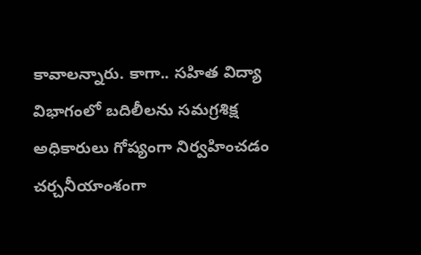కావాలన్నారు. కాగా.. సహిత విద్యా విభాగంలో బదిలీలను సమగ్రశిక్ష అధికారులు గోప్యంగా నిర్వహించడం చర్చనీయాంశంగా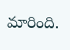మారింది.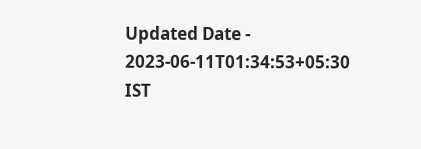Updated Date - 2023-06-11T01:34:53+05:30 IST